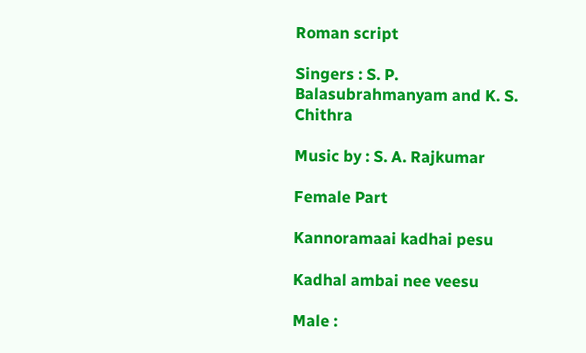Roman script

Singers : S. P. Balasubrahmanyam and K. S. Chithra

Music by : S. A. Rajkumar

Female Part

Kannoramaai kadhai pesu

Kadhal ambai nee veesu

Male :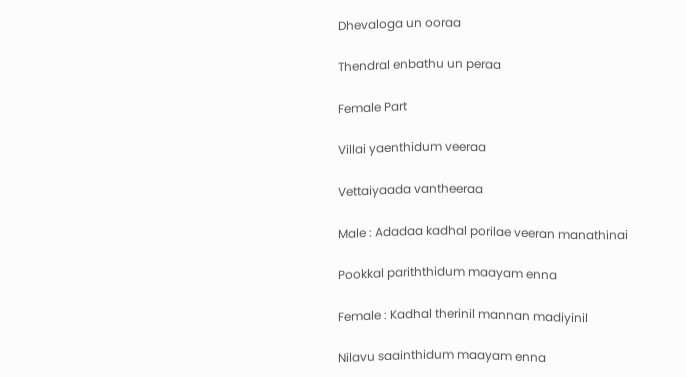Dhevaloga un ooraa

Thendral enbathu un peraa

Female Part

Villai yaenthidum veeraa

Vettaiyaada vantheeraa

Male : Adadaa kadhal porilae veeran manathinai

Pookkal pariththidum maayam enna

Female : Kadhal therinil mannan madiyinil

Nilavu saainthidum maayam enna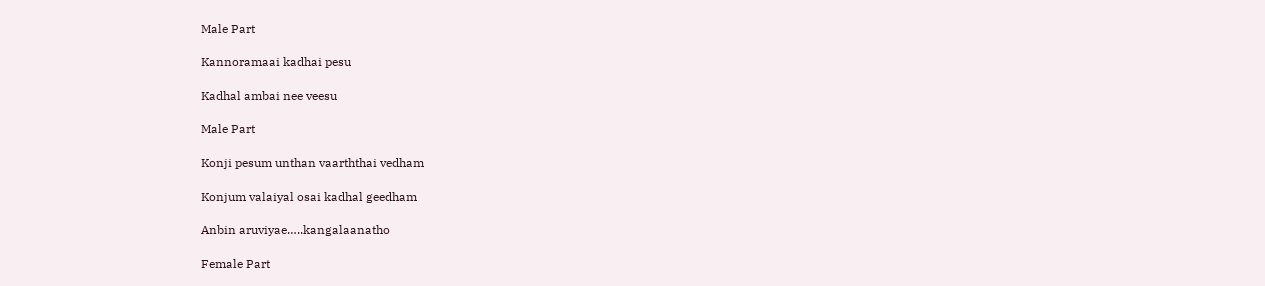Male Part

Kannoramaai kadhai pesu

Kadhal ambai nee veesu

Male Part

Konji pesum unthan vaarththai vedham

Konjum valaiyal osai kadhal geedham

Anbin aruviyae…..kangalaanatho

Female Part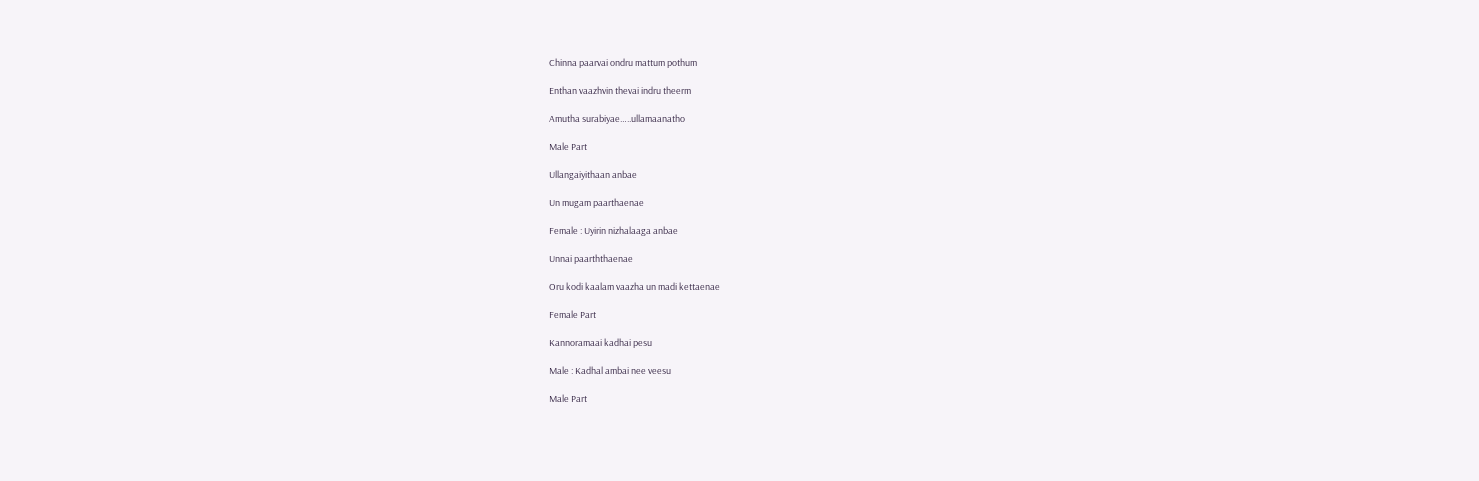Chinna paarvai ondru mattum pothum

Enthan vaazhvin thevai indru theerm

Amutha surabiyae…..ullamaanatho

Male Part

Ullangaiyithaan anbae

Un mugam paarthaenae

Female : Uyirin nizhalaaga anbae

Unnai paarththaenae

Oru kodi kaalam vaazha un madi kettaenae

Female Part

Kannoramaai kadhai pesu

Male : Kadhal ambai nee veesu

Male Part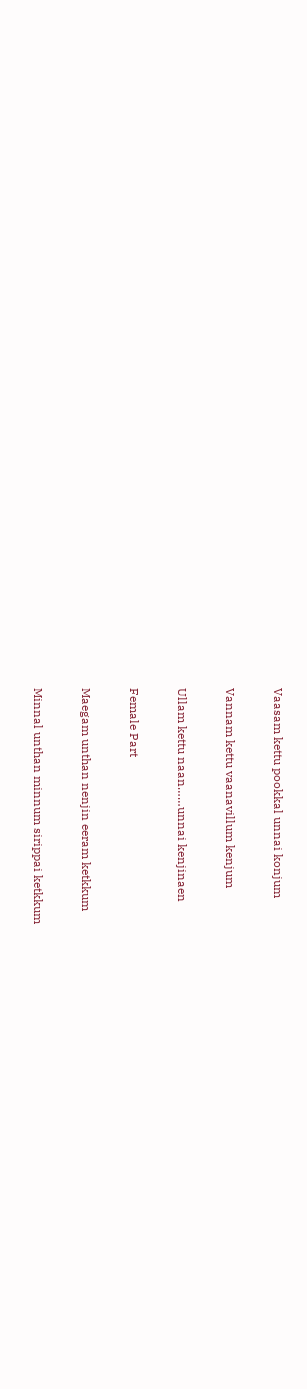Vaasam kettu pookkal unnai konjum

Vannam kettu vaanavillum kenjum

Ullam kettu naan……unnai kenjinaen

Female Part

Maegam unthan nenjin eeram ketkkum

Minnal unthan minnum sirippai ketkkum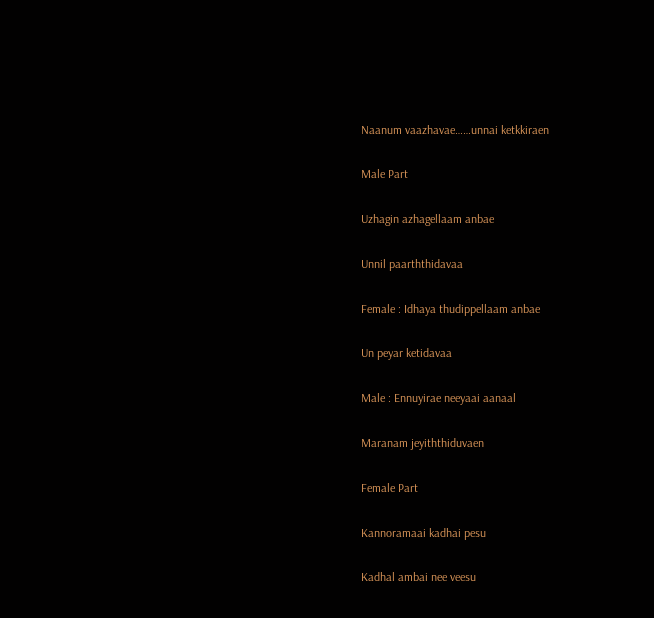Naanum vaazhavae……unnai ketkkiraen

Male Part

Uzhagin azhagellaam anbae

Unnil paarththidavaa

Female : Idhaya thudippellaam anbae

Un peyar ketidavaa

Male : Ennuyirae neeyaai aanaal

Maranam jeyiththiduvaen

Female Part

Kannoramaai kadhai pesu

Kadhal ambai nee veesu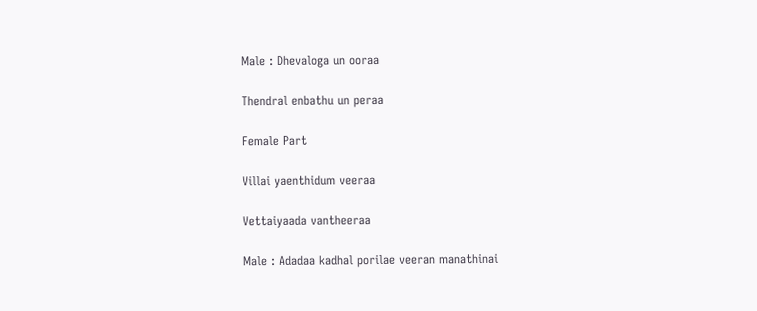Male : Dhevaloga un ooraa

Thendral enbathu un peraa

Female Part

Villai yaenthidum veeraa

Vettaiyaada vantheeraa

Male : Adadaa kadhal porilae veeran manathinai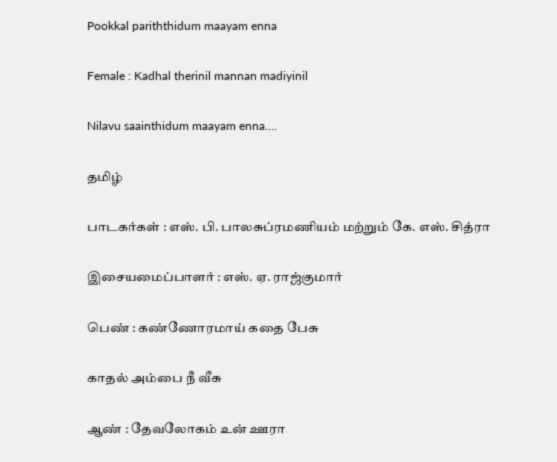Pookkal pariththidum maayam enna

Female : Kadhal therinil mannan madiyinil

Nilavu saainthidum maayam enna….

தமிழ்

பாடகர்கள் : எஸ். பி. பாலசுப்ரமணியம் மற்றும் கே. எஸ். சித்ரா

இசையமைப்பாளர் : எஸ். ஏ. ராஜ்குமார்

பெண் : கண்ணோரமாய் கதை பேசு

காதல் அம்பை நீ வீசு

ஆண் : தேவலோகம் உன் ஊரா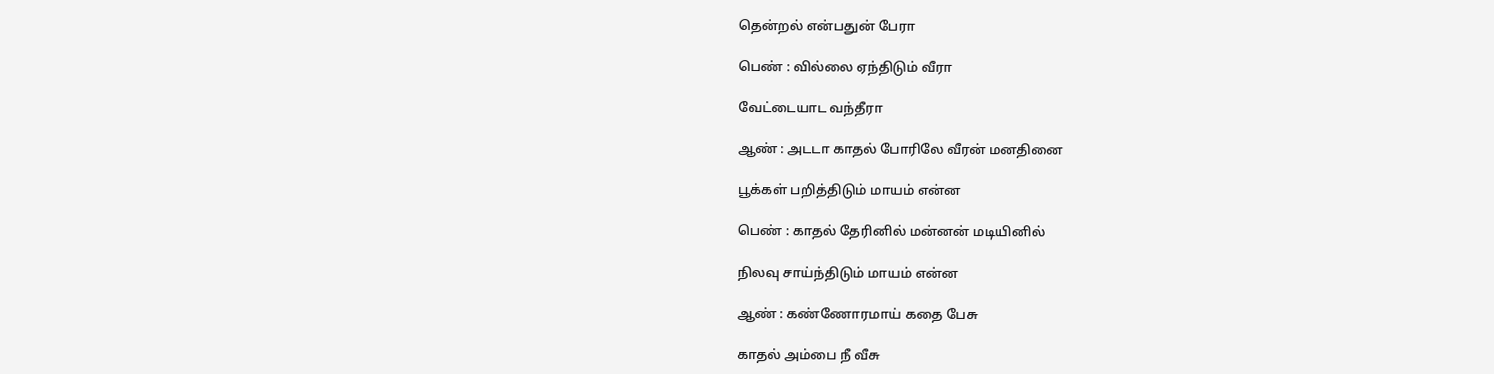தென்றல் என்பதுன் பேரா

பெண் : வில்லை ஏந்திடும் வீரா

வேட்டையாட வந்தீரா

ஆண் : அடடா காதல் போரிலே வீரன் மனதினை

பூக்கள் பறித்திடும் மாயம் என்ன

பெண் : காதல் தேரினில் மன்னன் மடியினில்

நிலவு சாய்ந்திடும் மாயம் என்ன

ஆண் : கண்ணோரமாய் கதை பேசு

காதல் அம்பை நீ வீசு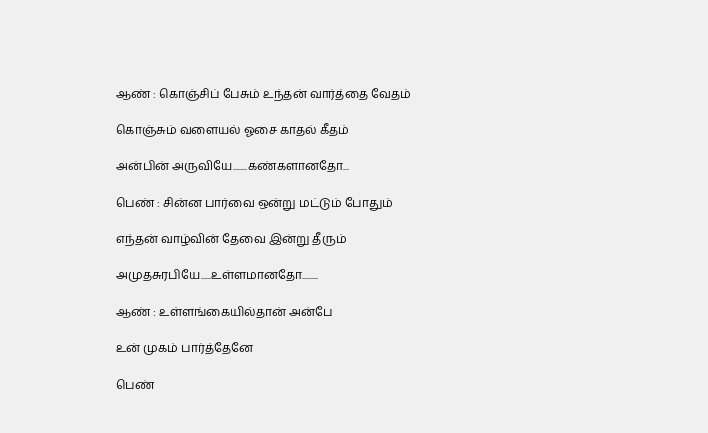ஆண் : கொஞ்சிப் பேசும் உந்தன் வார்த்தை வேதம்

கொஞ்சும் வளையல் ஓசை காதல் கீதம்

அன்பின் அருவியே.......கண்களானதோ...

பெண் : சின்ன பார்வை ஒன்று மட்டும் போதும்

எந்தன் வாழ்வின் தேவை இன்று தீரும்

அமுதசுரபியே.....உள்ளமானதோ........

ஆண் : உள்ளங்கையில்தான் அன்பே

உன் முகம் பார்த்தேனே

பெண்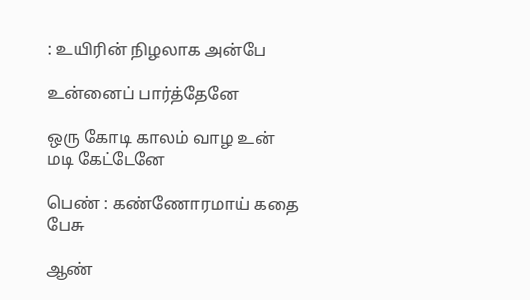: உயிரின் நிழலாக அன்பே

உன்னைப் பார்த்தேனே

ஒரு கோடி காலம் வாழ உன் மடி கேட்டேனே

பெண் : கண்ணோரமாய் கதை பேசு

ஆண்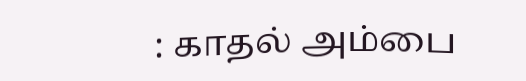: காதல் அம்பை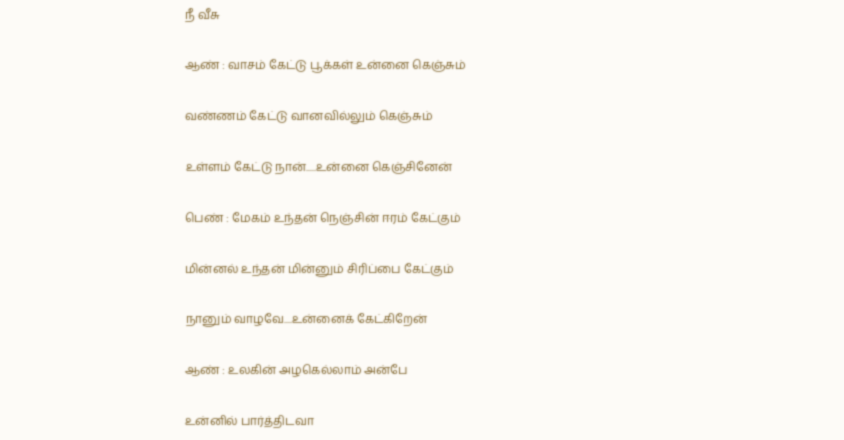நீ வீசு

ஆண் : வாசம் கேட்டு பூக்கள் உன்னை கெஞ்சும்

வண்ணம் கேட்டு வானவில்லும் கெஞ்சும்

உள்ளம் கேட்டு நான்.....உன்னை கெஞ்சினேன்

பெண் : மேகம் உந்தன் நெஞ்சின் ஈரம் கேட்கும்

மின்னல் உந்தன் மின்னும் சிரிப்பை கேட்கும்

நானும் வாழவே....உன்னைக் கேட்கிறேன்

ஆண் : உலகின் அழகெல்லாம் அன்பே

உன்னில் பார்த்திடவா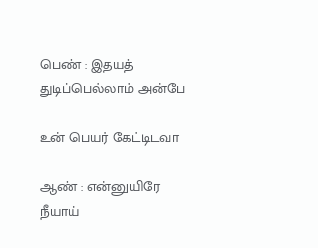பெண் : இதயத் துடிப்பெல்லாம் அன்பே

உன் பெயர் கேட்டிடவா

ஆண் : என்னுயிரே நீயாய்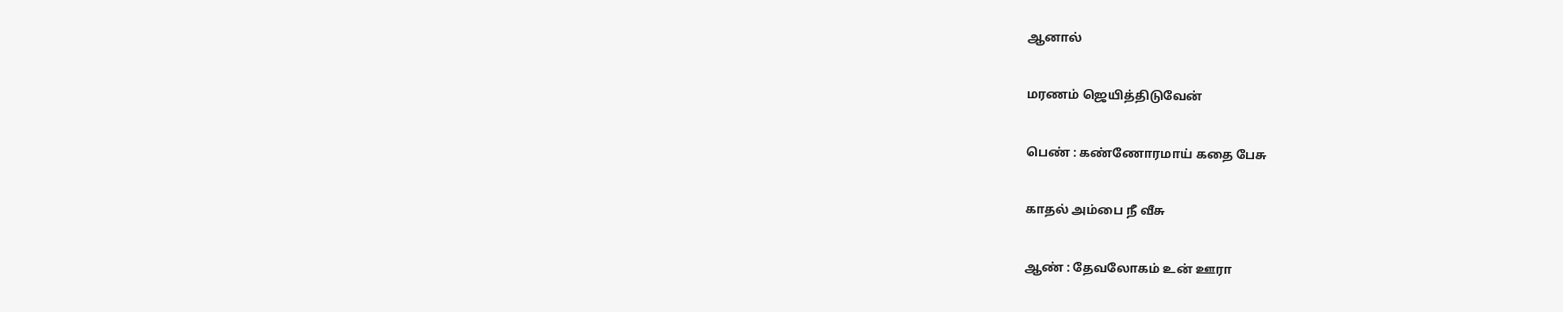ஆனால்

மரணம் ஜெயித்திடுவேன்

பெண் : கண்ணோரமாய் கதை பேசு

காதல் அம்பை நீ வீசு

ஆண் : தேவலோகம் உன் ஊரா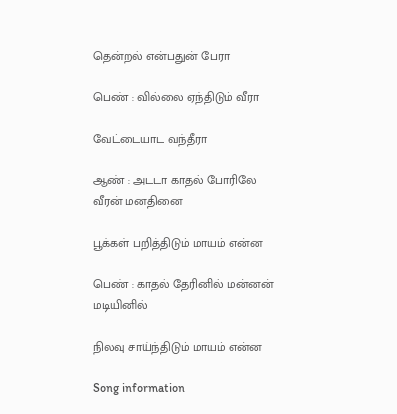தென்றல் என்பதுன் பேரா

பெண் : வில்லை ஏந்திடும் வீரா

வேட்டையாட வந்தீரா

ஆண் : அடடா காதல் போரிலே வீரன் மனதினை

பூக்கள் பறித்திடும் மாயம் என்ன

பெண் : காதல் தேரினில் மன்னன் மடியினில்

நிலவு சாய்ந்திடும் மாயம் என்ன

Song information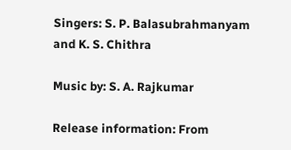Singers: S. P. Balasubrahmanyam and K. S. Chithra

Music by: S. A. Rajkumar

Release information: From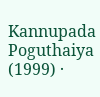Kannupada Poguthaiya (1999) ·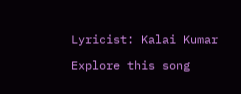Lyricist: Kalai Kumar

Explore this song